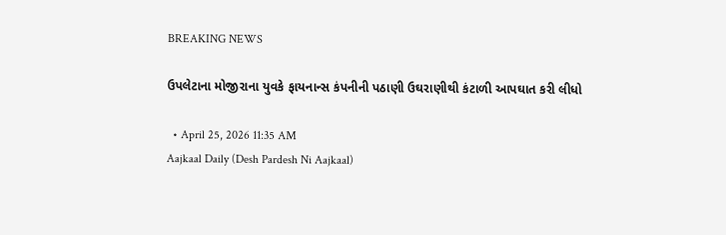BREAKING NEWS

ઉપલેટાના મોજીરાના યુવકે ફાયનાન્સ કંપનીની પઠાણી ઉઘરાણીથી કંટાળી આપઘાત કરી લીધો

  • April 25, 2026 11:35 AM
Aajkaal Daily (Desh Pardesh Ni Aajkaal)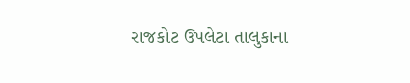રાજકોટ ઉપલેટા તાલુકાના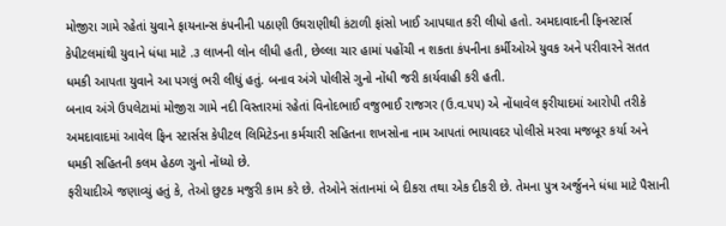મોજીરા ગામે રહેતાં યુવાને ફાયનાન્સ કંપનીની પઠાણી ઉઘરાણીથી કંટાળી ફાંસો ખાઈ આપઘાત કરી લીધો હતો. અમદાવાદની ફિનસ્ટાર્સ કેપીટલમાંથી યુવાને ધંધા માટે .૩ લાખની લોન લીધી હતી, છેલ્લા ચાર હામાં પહોંચી ન શકતા કંપનીના કર્મીઓએ યુવક અને પરીવારને સતત ધમકી આપતા યુવાને આ પગલું ભરી લીધું હતું. બનાવ અંગે પોલીસે ગુનો નોંધી જરી કાર્યવાહી કરી હતી.
બનાવ અંગે ઉપલેટામાં મોજીરા ગામે નદી વિસ્તારમાં રહેતાં વિનોદભાઈ વજુભાઈ રાજગર (ઉ.વ.૫૫) એ નોંધાવેલ ફરીયાદમાં આરોપી તરીકે અમદાવાદમાં આવેલ ફિન સ્ટાર્સસ કેપીટલ લિમિટેડના કર્મચારી સહિતના શખસોના નામ આપતાં ભાયાવદર પોલીસે મરવા મજબૂર કર્યા અને ધમકી સહિતની કલમ હેઠળ ગુનો નોંધ્યો છે.
ફરીયાદીએ જણાવ્યું હતું કે, તેઓ છુટક મજુરી કામ કરે છે. તેઓને સંતાનમાં બે દીકરા તથા એક દીકરી છે. તેમના પુત્ર અર્જુનને ધંધા માટે પૈસાની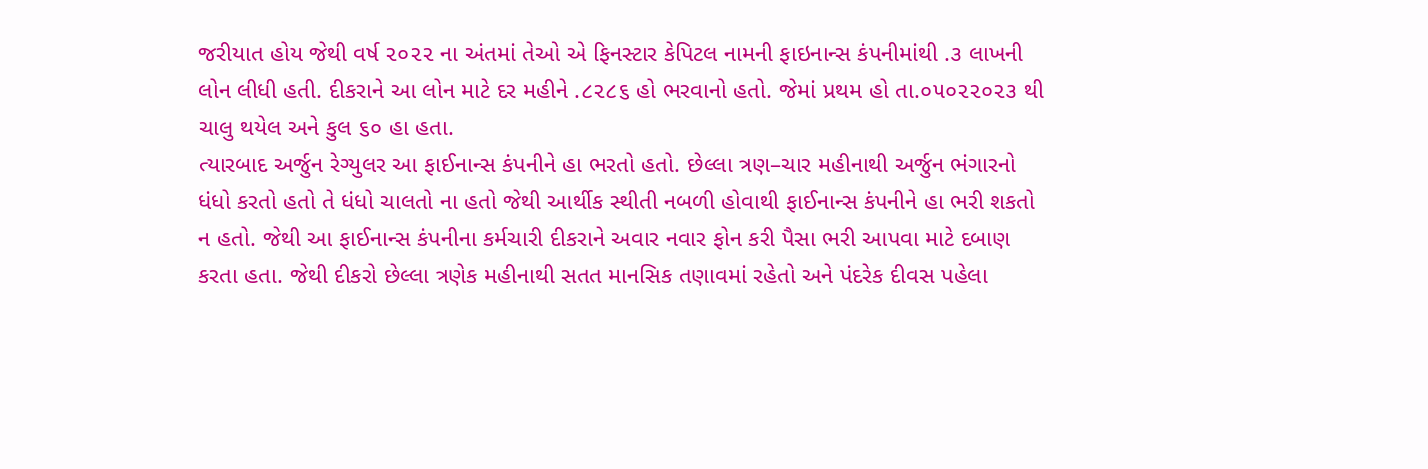જરીયાત હોય જેથી વર્ષ ૨૦૨૨ ના અંતમાં તેઓ એ ફિનસ્ટાર કેપિટલ નામની ફાઇનાન્સ કંપનીમાંથી .૩ લાખની લોન લીધી હતી. દીકરાને આ લોન માટે દર મહીને .૮૨૮૬ હો ભરવાનો હતો. જેમાં પ્રથમ હો તા.૦૫૦૨૨૦૨૩ થી ચાલુ થયેલ અને કુલ ૬૦ હા હતા.
ત્યારબાદ અર્જુન રેગ્યુલર આ ફાઈનાન્સ કંપનીને હા ભરતો હતો. છેલ્લા ત્રણ–ચાર મહીનાથી અર્જુન ભંગારનો ધંધો કરતો હતો તે ધંધો ચાલતો ના હતો જેથી આર્થીક સ્થીતી નબળી હોવાથી ફાઈનાન્સ કંપનીને હા ભરી શકતો ન હતો. જેથી આ ફાઈનાન્સ કંપનીના કર્મચારી દીકરાને અવાર નવાર ફોન કરી પૈસા ભરી આપવા માટે દબાણ કરતા હતા. જેથી દીકરો છેલ્લા ત્રણેક મહીનાથી સતત માનસિક તણાવમાં રહેતો અને પંદરેક દીવસ પહેલા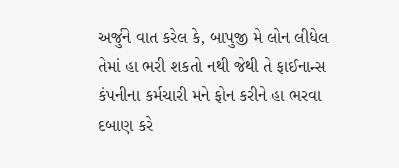અર્જુને વાત કરેલ કે, બાપુજી મે લોન લીધેલ તેમાં હા ભરી શકતો નથી જેથી તે ફાઈનાન્સ કંપનીના કર્મચારી મને ફોન કરીને હા ભરવા દબાણ કરે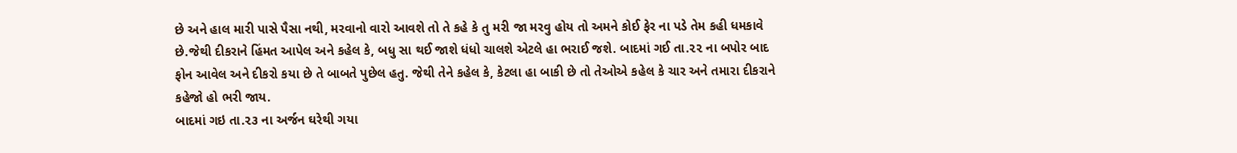છે અને હાલ મારી પાસે પૈસા નથી, મરવાનો વારો આવશે તો તે કહે કે તુ મરી જા મરવુ હોય તો અમને કોઈ ફેર ના પડે તેમ કહી ધમકાવે છે.જેથી દીકરાને હિંમત આપેલ અને કહેલ કે, બધુ સા થઈ જાશે ધંધો ચાલશે એટલે હા ભરાઈ જશે. બાદમાં ગઈ તા.૨૨ ના બપોર બાદ ફોન આવેલ અને દીકરો કયા છે તે બાબતે પુછેલ હતુ. જેથી તેને કહેલ કે, કેટલા હા બાકી છે તો તેઓએ કહેલ કે ચાર અને તમારા દીકરાને કહેજો હો ભરી જાય.
બાદમાં ગઇ તા.૨૩ ના અર્જન ઘરેથી ગયા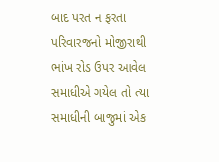બાદ પરત ન ફરતા પરિવારજનો મોજીરાથી ભાંખ રોડ ઉપર આવેલ સમાધીએ ગયેલ તો ત્યા સમાધીની બાજુમાં એક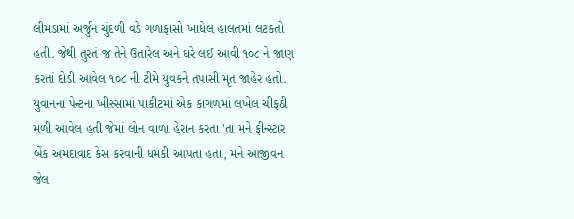લીમડામાં અર્જુન ચુંદળી વડે ગળાફાસો ખાધેલ હાલતમાં લટકતો હતી. જેથી તુરતં જ તેને ઉતારેલ અને ઘરે લઈ આવી ૧૦૮ ને જાણ કરતાં દોડી આવેલ ૧૦૮ ની ટીમે યુવકને તપાસી મૃત જાહેર હતો.
યુવાનના પેન્ટના ખીસ્સામાં પાકીટમાં એક કાગળમાં લખેલ ચીફઠી મળી આવેલ હતી જેમાં લોન વાળા હેરાન કરતા 'તા મને ફીન્સ્ટાર બેંક અમદાવાદ કેસ કરવાની ધમકી આપતા હતા, મને આજીવન જેલ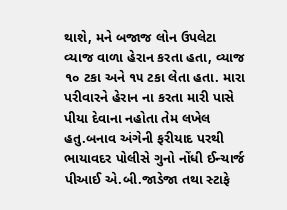થાશે, મને બજાજ લોન ઉપલેટા વ્યાજ વાળા હેરાન કરતા હતા, વ્યાજ ૧૦ ટકા અને ૧૫ ટકા લેતા હતા. મારા પરીવારને હેરાન ના કરતા મારી પાસે પીયા દેવાના નહોતા તેમ લખેલ હતુ.બનાવ અંગેની ફરીયાદ પરથી ભાયાવદર પોલીસે ગુનો નોંધી ઈન્ચાર્જ પીઆઈ એ.બી.જાડેજા તથા સ્ટાફે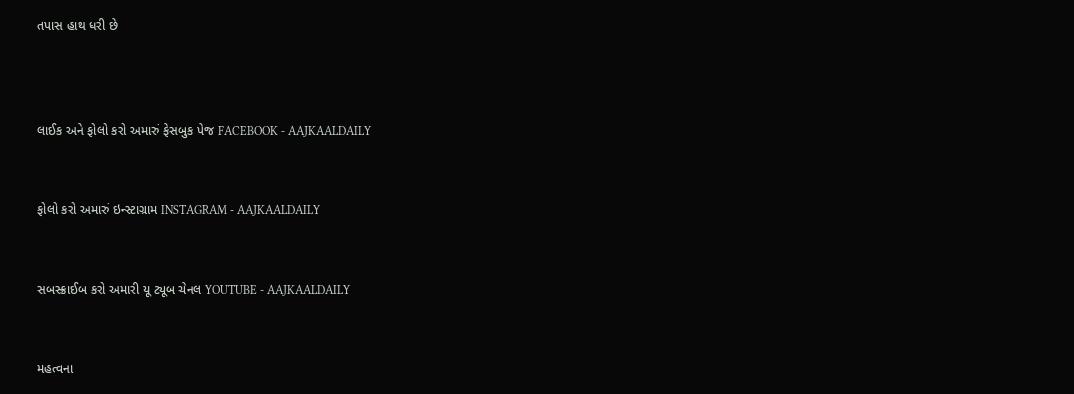તપાસ હાથ ધરી છે



લાઈક અને ફોલો કરો અમારું ફેસબુક પેજ FACEBOOK - AAJKAALDAILY


ફોલો કરો અમારું ઇન્સ્ટાગ્રામ INSTAGRAM - AAJKAALDAILY


સબસ્ક્રાઈબ કરો અમારી યૂ ટ્યૂબ ચેનલ YOUTUBE - AAJKAALDAILY


મહત્વના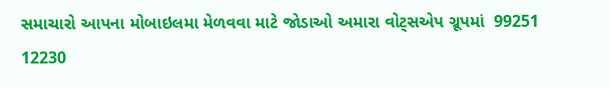સમાચારો આપના મોબાઇલમા મેળવવા માટે જોડાઓ અમારા વોટ્સએપ ગ્રૂપમાં  99251 12230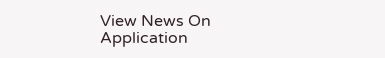View News On Application